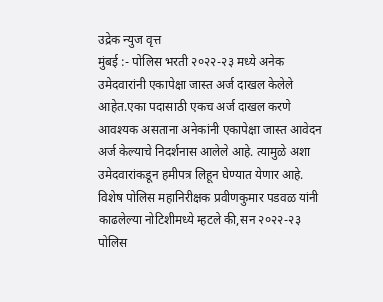उद्रेक न्युज वृत्त
मुंबई :- पोलिस भरती २०२२-२३ मध्ये अनेक उमेदवारांनी एकापेक्षा जास्त अर्ज दाखल केलेले आहेत.एका पदासाठी एकच अर्ज दाखल करणे आवश्यक असताना अनेकांनी एकापेक्षा जास्त आवेदन अर्ज केल्याचे निदर्शनास आलेले आहे. त्यामुळे अशा उमेदवारांकडून हमीपत्र लिहून घेण्यात येणार आहे.
विशेष पोलिस महानिरीक्षक प्रवीणकुमार पडवळ यांनी काढलेल्या नोटिशीमध्ये म्हटले की,सन २०२२-२३ पोलिस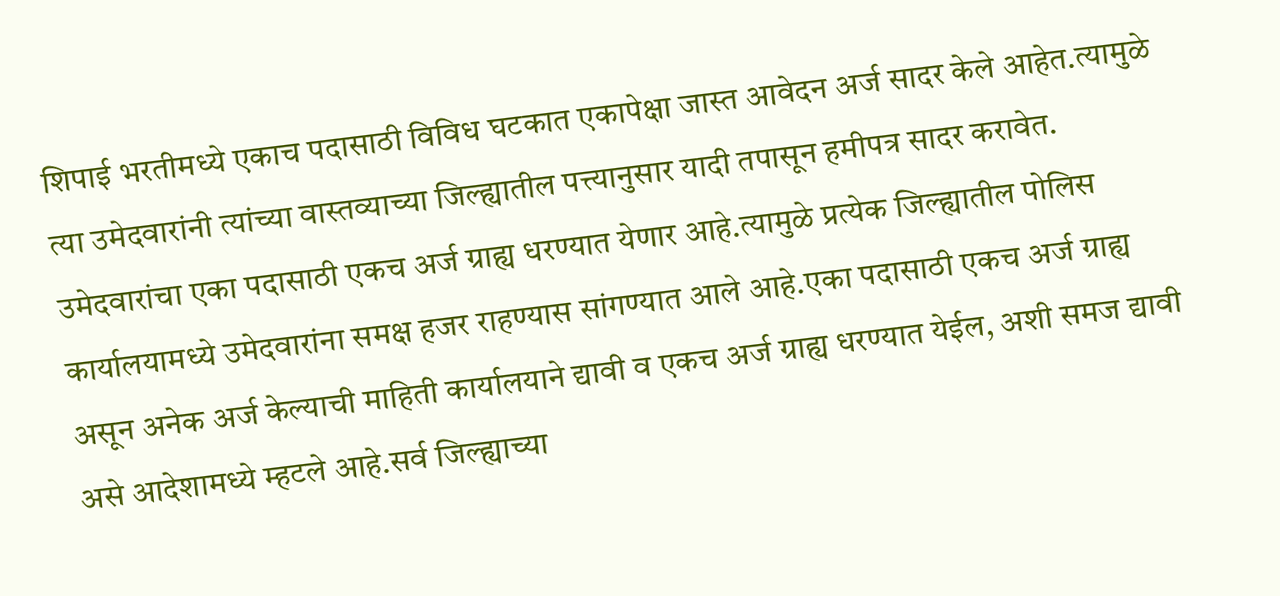शिपाई भरतीमध्ये एकाच पदासाठी विविध घटकात एकापेक्षा जास्त आवेदन अर्ज सादर केले आहेत.त्यामुळे त्या उमेदवारांनी त्यांच्या वास्तव्याच्या जिल्ह्यातील पत्त्यानुसार यादी तपासून हमीपत्र सादर करावेत. उमेदवारांचा एका पदासाठी एकच अर्ज ग्राह्य धरण्यात येणार आहे.त्यामुळे प्रत्येक जिल्ह्यातील पोलिस कार्यालयामध्ये उमेदवारांना समक्ष हजर राहण्यास सांगण्यात आले आहे.एका पदासाठी एकच अर्ज ग्राह्य असून अनेक अर्ज केल्याची माहिती कार्यालयाने द्यावी व एकच अर्ज ग्राह्य धरण्यात येईल, अशी समज द्यावी असे आदेशामध्ये म्हटले आहे.सर्व जिल्ह्याच्या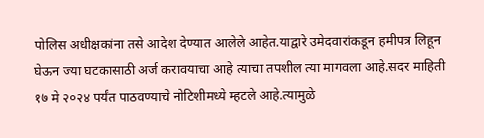पोलिस अधीक्षकांना तसे आदेश देण्यात आलेले आहेत.याद्वारे उमेदवारांकडून हमीपत्र लिहून घेऊन ज्या घटकासाठी अर्ज करावयाचा आहे त्याचा तपशील त्या मागवला आहे.सदर माहिती १७ मे २०२४ पर्यंत पाठवण्याचे नोटिशीमध्ये म्हटले आहे.त्यामुळे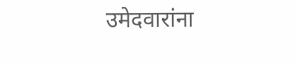उमेदवारांना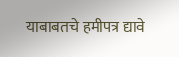याबाबतचे हमीपत्र द्यावे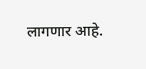लागणार आहे.